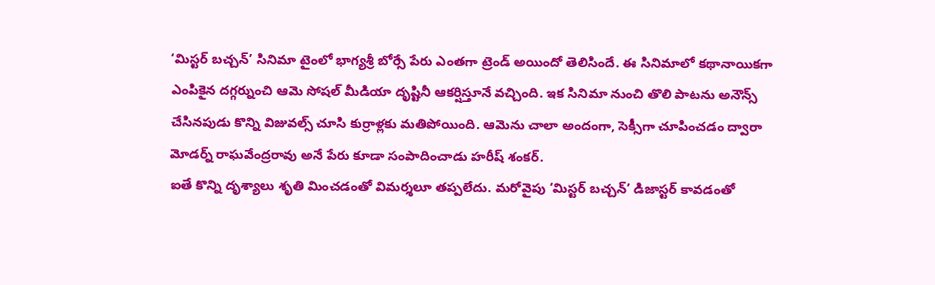‘మిస్టర్ బచ్చన్’ సినిమా టైంలో భాగ్యశ్రీ బోర్సే పేరు ఎంతగా ట్రెండ్ అయిందో తెలిసిందే. ఈ సినిమాలో కథానాయికగా ఎంపికైన దగ్గర్నుంచి ఆమె సోషల్ మీడియా దృష్టినీ ఆకర్షిస్తూనే వచ్చింది. ఇక సినిమా నుంచి తొలి పాటను అనౌన్స్ చేసినపుడు కొన్ని విజువల్స్ చూసి కుర్రాళ్లకు మతిపోయింది. ఆమెను చాలా అందంగా, సెక్సీగా చూపించడం ద్వారా మోడర్న్ రాఘవేంద్రరావు అనే పేరు కూడా సంపాదించాడు హరీష్ శంకర్.
ఐతే కొన్ని దృశ్యాలు శృతి మించడంతో విమర్శలూ తప్పలేదు. మరోవైపు ‘మిస్టర్ బచ్చన్’ డిజాస్టర్ కావడంతో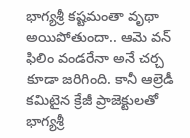భాగ్యశ్రీ కష్టమంతా వృథా అయిపోతుందా.. ఆమె వన్ ఫిలిం వండరేనా అనే చర్చ కూడా జరిగింది. కానీ ఆల్రెడీ కమిటైన క్రేజీ ప్రాజెక్టులతో భాగ్యశ్రీ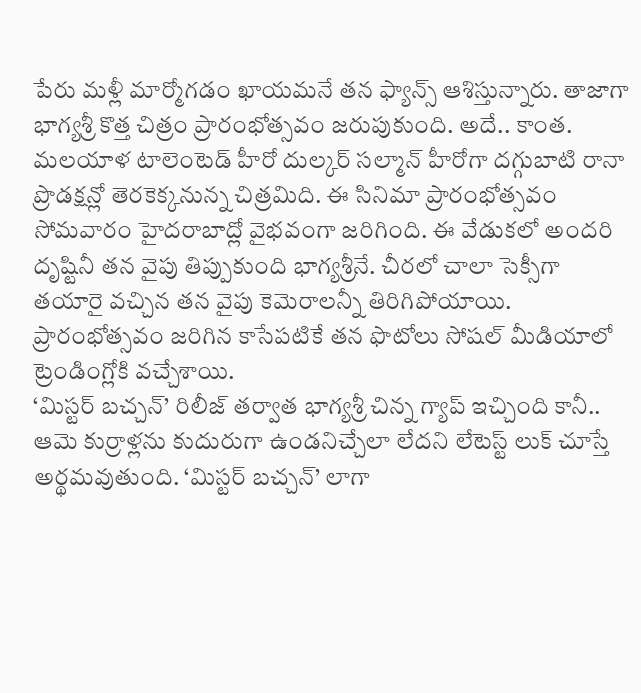పేరు మళ్లీ మార్మోగడం ఖాయమనే తన ఫ్యాన్స్ ఆశిస్తున్నారు. తాజాగా భాగ్యశ్రీ కొత్త చిత్రం ప్రారంభోత్సవం జరుపుకుంది. అదే.. కాంత.
మలయాళ టాలెంటెడ్ హీరో దుల్కర్ సల్మాన్ హీరోగా దగ్గుబాటి రానా ప్రొడక్షన్లో తెరకెక్కనున్న చిత్రమిది. ఈ సినిమా ప్రారంభోత్సవం సోమవారం హైదరాబాద్లో వైభవంగా జరిగింది. ఈ వేడుకలో అందరి దృష్టినీ తన వైపు తిప్పుకుంది భాగ్యశ్రీనే. చీరలో చాలా సెక్సీగా తయారై వచ్చిన తన వైపు కెమెరాలన్నీ తిరిగిపోయాయి. ప్రారంభోత్సవం జరిగిన కాసేపటికే తన ఫొటోలు సోషల్ మీడియాలో ట్రెండింగ్లోకి వచ్చేశాయి.
‘మిస్టర్ బచ్చన్’ రిలీజ్ తర్వాత భాగ్యశ్రీ చిన్న గ్యాప్ ఇచ్చింది కానీ.. ఆమె కుర్రాళ్లను కుదురుగా ఉండనిచ్చేలా లేదని లేటెస్ట్ లుక్ చూస్తే అర్థమవుతుంది. ‘మిస్టర్ బచ్చన్’ లాగా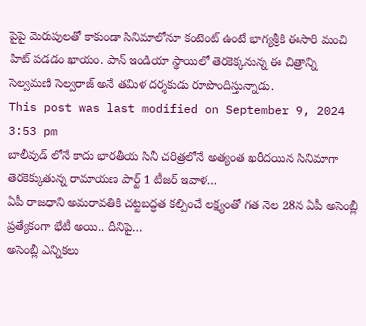పైపై మెరుపులతో కాకుండా సినిమాలోనూ కంటెంట్ ఉంటే భాగ్యశ్రీకి ఈసారి మంచి హిట్ పడడం ఖాయం. పాన్ ఇండియా స్థాయిలో తెరకెక్కనున్న ఈ చిత్రాన్ని సెల్వమణి సెల్వరాజ్ అనే తమిళ దర్శకుడు రూపొందిస్తున్నాడు.
This post was last modified on September 9, 2024 3:53 pm
బాలీవుడ్ లోనే కాదు భారతీయ సినీ చరిత్రలోనే అత్యంత ఖరీదయిన సినిమాగా తెరకెక్కుతున్న రామాయణ పార్ట్ 1 టీజర్ ఇవాళ…
ఏపీ రాజధాని అమరావతికి చట్టబద్ధత కల్పించే లక్ష్యంతో గత నెల 28న ఏపీ అసెంబ్లీ ప్రత్యేకంగా భేటీ అయి.. దీనిపై…
అసెంబ్లీ ఎన్నికలు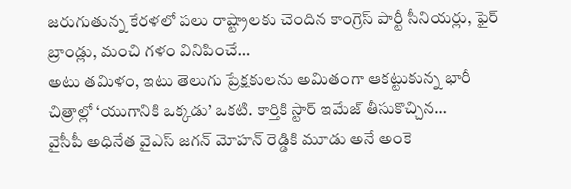జరుగుతున్న కేరళలో పలు రాష్ట్రాలకు చెందిన కాంగ్రెస్ పార్టీ సీనియర్లు, ఫైర్ బ్రాండ్లు, మంచి గళం వినిపించే…
అటు తమిళం, ఇటు తెలుగు ప్రేక్షకులను అమితంగా ఆకట్టుకున్న భారీ చిత్రాల్లో ‘యుగానికి ఒక్కడు’ ఒకటి. కార్తికి స్టార్ ఇమేజ్ తీసుకొచ్చిన…
వైసీపీ అధినేత వైఎస్ జగన్ మోహన్ రెడ్డికి మూడు అనే అంకె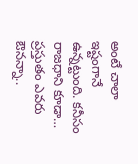అంటే చాలా ఇష్టంగానే ఉన్నట్టుంది. కనీసం రాజధాని కూడా…
ప్రస్తుతం ఎవరు ఔనన్నా..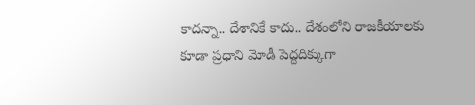కాదన్నా.. దేశానికే కాదు.. దేశంలోని రాజకీయాలకు కూడా ప్రధాని మోడీ పెద్దదిక్కుగా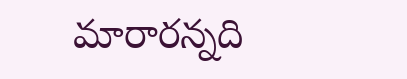మారారన్నది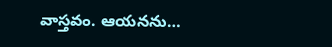వాస్తవం. ఆయనను…